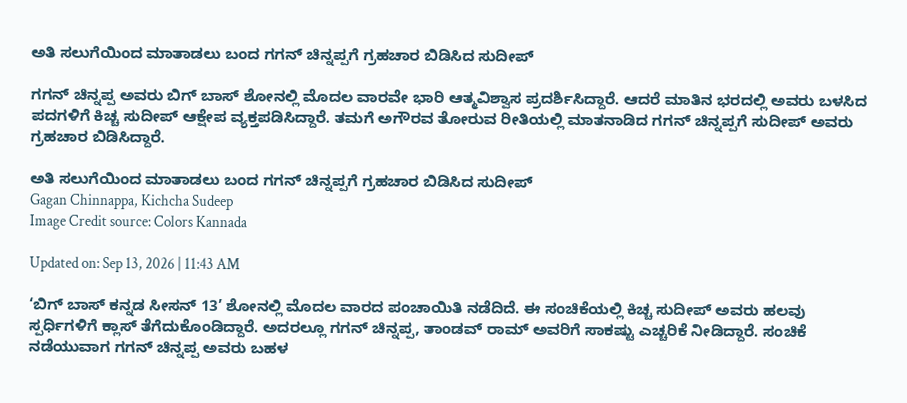ಅತಿ ಸಲುಗೆಯಿಂದ ಮಾತಾಡಲು ಬಂದ ಗಗನ್ ಚಿನ್ನಪ್ಪಗೆ ಗ್ರಹಚಾರ ಬಿಡಿಸಿದ ಸುದೀಪ್

ಗಗನ್ ಚಿನ್ನಪ್ಪ ಅವರು ಬಿಗ್ ಬಾಸ್ ಶೋನಲ್ಲಿ ಮೊದಲ ವಾರವೇ ಭಾರಿ ಆತ್ಮವಿಶ್ವಾಸ ಪ್ರದರ್ಶಿಸಿದ್ದಾರೆ. ಆದರೆ ಮಾತಿನ ಭರದಲ್ಲಿ ಅವರು ಬಳಸಿದ ಪದಗಳಿಗೆ ಕಿಚ್ಚ ಸುದೀಪ್ ಆಕ್ಷೇಪ ವ್ಯಕ್ತಪಡಿಸಿದ್ದಾರೆ. ತಮಗೆ ಅಗೌರವ ತೋರುವ ರೀತಿಯಲ್ಲಿ ಮಾತನಾಡಿದ ಗಗನ್ ಚಿನ್ನಪ್ಪಗೆ ಸುದೀಪ್ ಅವರು ಗ್ರಹಚಾರ ಬಿಡಿಸಿದ್ದಾರೆ.

ಅತಿ ಸಲುಗೆಯಿಂದ ಮಾತಾಡಲು ಬಂದ ಗಗನ್ ಚಿನ್ನಪ್ಪಗೆ ಗ್ರಹಚಾರ ಬಿಡಿಸಿದ ಸುದೀಪ್
Gagan Chinnappa, Kichcha Sudeep
Image Credit source: Colors Kannada

Updated on: Sep 13, 2026 | 11:43 AM

‘ಬಿಗ್ ಬಾಸ್ ಕನ್ನಡ ಸೀಸನ್ 13’ ಶೋನಲ್ಲಿ ಮೊದಲ ವಾರದ ಪಂಚಾಯಿತಿ ನಡೆದಿದೆ. ಈ ಸಂಚಿಕೆಯಲ್ಲಿ ಕಿಚ್ಚ ಸುದೀಪ್ ಅವರು ಹಲವು ಸ್ಪರ್ಧಿಗಳಿಗೆ ಕ್ಲಾಸ್ ತೆಗೆದುಕೊಂಡಿದ್ದಾರೆ. ಅದರಲ್ಲೂ ಗಗನ್ ಚಿನ್ನಪ್ಪ, ತಾಂಡವ್ ರಾಮ್ ಅವರಿಗೆ ಸಾಕಷ್ಟು ಎಚ್ಚರಿಕೆ ನೀಡಿದ್ದಾರೆ. ಸಂಚಿಕೆ ನಡೆಯುವಾಗ ಗಗನ್ ಚಿನ್ನಪ್ಪ ಅವರು ಬಹಳ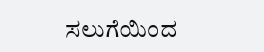ಸಲುಗೆಯಿಂದ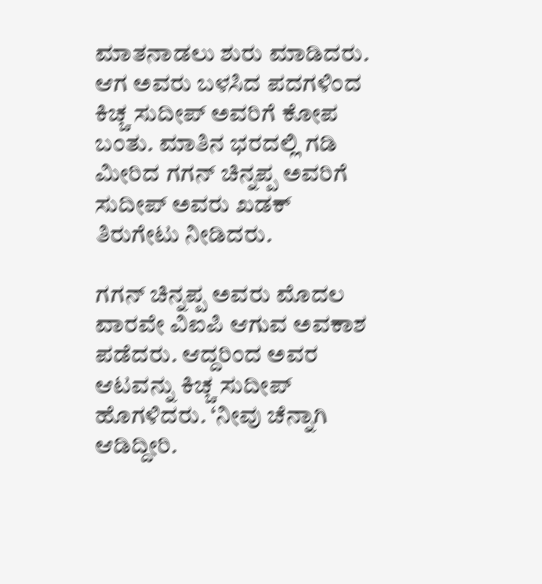ಮಾತನಾಡಲು ಶುರು ಮಾಡಿದರು. ಆಗ ಅವರು ಬಳಸಿದ ಪದಗಳಿಂದ ಕಿಚ್ಚ ಸುದೀಪ್ ಅವರಿಗೆ ಕೋಪ ಬಂತು. ಮಾತಿನ ಭರದಲ್ಲಿ ಗಡಿ ಮೀರಿದ ಗಗನ್ ಚಿನ್ನಪ್ಪ ಅವರಿಗೆ ಸುದೀಪ್ ಅವರು ಖಡಕ್ ತಿರುಗೇಟು ನೀಡಿದರು.

ಗಗನ್ ಚಿನ್ನಪ್ಪ ಅವರು ಮೊದಲ ವಾರವೇ ವಿಐಪಿ ಆಗುವ ಅವಕಾಶ ಪಡೆದರು. ಆದ್ದರಿಂದ ಅವರ ಆಟವನ್ನು ಕಿಚ್ಚ ಸುದೀಪ್ ಹೊಗಳಿದರು. ‘ನೀವು ಚೆನ್ನಾಗಿ ಆಡಿದ್ದೀರಿ.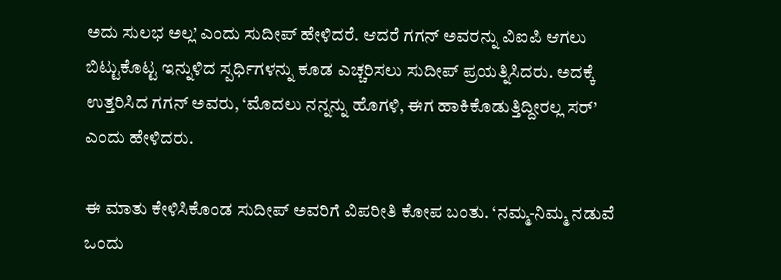ಅದು ಸುಲಭ ಅಲ್ಲ’ ಎಂದು ಸುದೀಪ್ ಹೇಳಿದರೆ. ಆದರೆ ಗಗನ್ ಅವರನ್ನು ವಿಐಪಿ ಆಗಲು ಬಿಟ್ಟುಕೊಟ್ಟ ಇನ್ನುಳಿದ ಸ್ಪರ್ಧಿಗಳನ್ನು ಕೂಡ ಎಚ್ಚರಿಸಲು ಸುದೀಪ್ ಪ್ರಯತ್ನಿಸಿದರು. ಅದಕ್ಕೆ ಉತ್ತರಿಸಿದ ಗಗನ್ ಅವರು, ‘ಮೊದಲು ನನ್ನನ್ನು ಹೊಗಳಿ, ಈಗ ಹಾಕಿಕೊಡುತ್ತಿದ್ದೀರಲ್ಲ ಸರ್’ ಎಂದು ಹೇಳಿದರು.

ಈ ಮಾತು ಕೇಳಿಸಿಕೊಂಡ ಸುದೀಪ್ ಅವರಿಗೆ ವಿಪರೀತಿ ಕೋಪ ಬಂತು. ‘ನಮ್ಮ-ನಿಮ್ಮ ನಡುವೆ ಒಂದು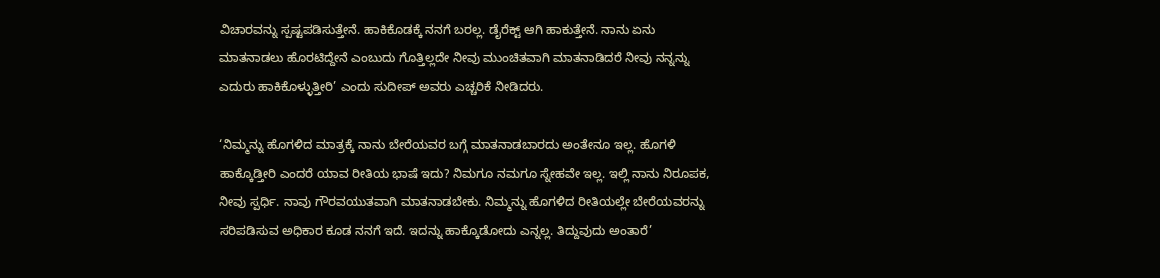ವಿಚಾರವನ್ನು ಸ್ಪಷ್ಟಪಡಿಸುತ್ತೇನೆ. ಹಾಕಿಕೊಡಕ್ಕೆ ನನಗೆ ಬರಲ್ಲ. ಡೈರೆಕ್ಟ್ ಆಗಿ ಹಾಕುತ್ತೇನೆ. ನಾನು ಏನು ಮಾತನಾಡಲು ಹೊರಟಿದ್ದೇನೆ ಎಂಬುದು ಗೊತ್ತಿಲ್ಲದೇ ನೀವು ಮುಂಚಿತವಾಗಿ ಮಾತನಾಡಿದರೆ ನೀವು ನನ್ನನ್ನು ಎದುರು ಹಾಕಿಕೊಳ್ಳುತ್ತೀರಿ’ ಎಂದು ಸುದೀಪ್ ಅವರು ಎಚ್ಚರಿಕೆ ನೀಡಿದರು.

‘ನಿಮ್ಮನ್ನು ಹೊಗಳಿದ ಮಾತ್ರಕ್ಕೆ ನಾನು ಬೇರೆಯವರ ಬಗ್ಗೆ ಮಾತನಾಡಬಾರದು ಅಂತೇನೂ ಇಲ್ಲ. ಹೊಗಳಿ ಹಾಕ್ಕೊಡ್ತೀರಿ ಎಂದರೆ ಯಾವ ರೀತಿಯ ಭಾಷೆ ಇದು? ನಿಮಗೂ ನಮಗೂ ಸ್ನೇಹವೇ ಇಲ್ಲ. ಇಲ್ಲಿ ನಾನು ನಿರೂಪಕ, ನೀವು ಸ್ಪರ್ಧಿ. ನಾವು ಗೌರವಯುತವಾಗಿ ಮಾತನಾಡಬೇಕು. ನಿಮ್ಮನ್ನು ಹೊಗಳಿದ ರೀತಿಯಲ್ಲೇ ಬೇರೆಯವರನ್ನು ಸರಿಪಡಿಸುವ ಅಧಿಕಾರ ಕೂಡ ನನಗೆ ಇದೆ. ಇದನ್ನು ಹಾಕ್ಕೊಡೋದು ಎನ್ನಲ್ಲ. ತಿದ್ದುವುದು ಅಂತಾರೆ’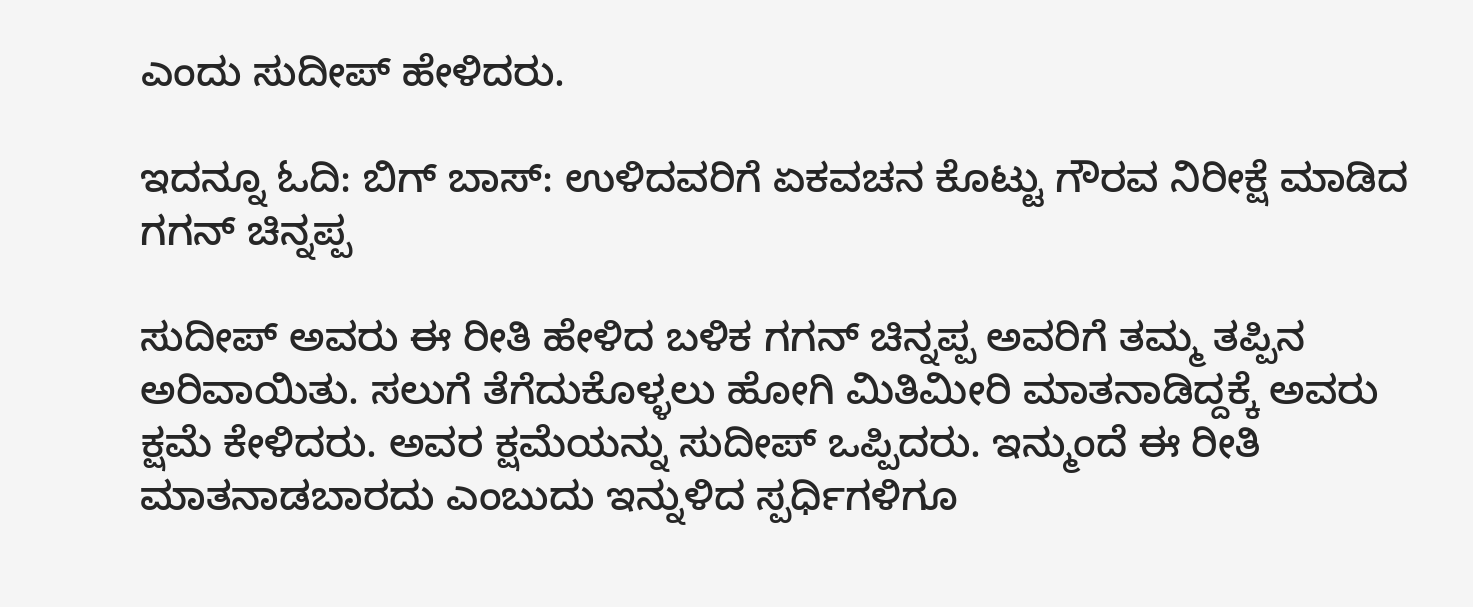ಎಂದು ಸುದೀಪ್ ಹೇಳಿದರು.

ಇದನ್ನೂ ಓದಿ: ಬಿಗ್ ಬಾಸ್: ಉಳಿದವರಿಗೆ ಏಕವಚನ ಕೊಟ್ಟು ಗೌರವ ನಿರೀಕ್ಷೆ ಮಾಡಿದ ಗಗನ್ ಚಿನ್ನಪ್ಪ

ಸುದೀಪ್ ಅವರು ಈ ರೀತಿ ಹೇಳಿದ ಬಳಿಕ ಗಗನ್ ಚಿನ್ನಪ್ಪ ಅವರಿಗೆ ತಮ್ಮ ತಪ್ಪಿನ ಅರಿವಾಯಿತು. ಸಲುಗೆ ತೆಗೆದುಕೊಳ್ಳಲು ಹೋಗಿ ಮಿತಿಮೀರಿ ಮಾತನಾಡಿದ್ದಕ್ಕೆ ಅವರು ಕ್ಷಮೆ ಕೇಳಿದರು. ಅವರ ಕ್ಷಮೆಯನ್ನು ಸುದೀಪ್ ಒಪ್ಪಿದರು. ಇನ್ಮುಂದೆ ಈ ರೀತಿ ಮಾತನಾಡಬಾರದು ಎಂಬುದು ಇನ್ನುಳಿದ ಸ್ಪರ್ಧಿಗಳಿಗೂ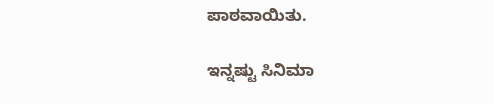ಪಾಠವಾಯಿತು.

ಇನ್ನಷ್ಟು ಸಿನಿಮಾ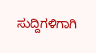ಸುದ್ದಿಗಳಿಗಾಗಿ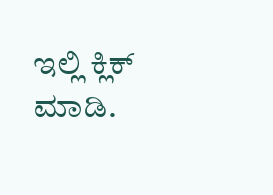ಇಲ್ಲಿ ಕ್ಲಿಕ್ ಮಾಡಿ.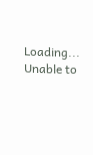Loading...
Unable to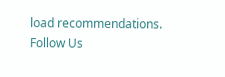load recommendations.
Follow Us